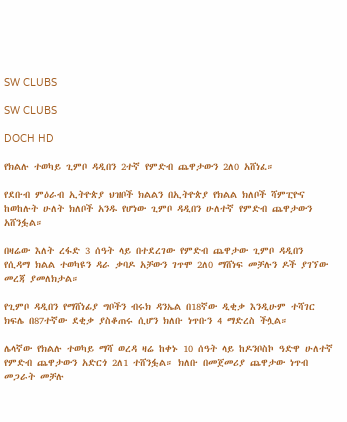SW CLUBS

SW CLUBS

DOCH HD

የክልሉ ተወካይ ጊምቦ ዳዲበን 2ተኛ የምድብ ጨዋታውን 2ለ0 አሸነፈ።

የደቡብ ምዕራብ ኢትዮጵያ ህዝቦች ክልልን በኢትዮጵያ የክልል ክለቦች ሻምፒዮና ከወከሉት ሁለት ክለቦች አንዱ የሆነው ጊምቦ ዳዲበን ሁለተኛ የምድብ ጨዋታውን አሸንፏል።

በዛሬው እለት ረፋድ 3 ሰዓት ላይ በተደረገው የምድብ ጨዋታው ጊምቦ ዳዲበን የሲዳማ ክልል ተወካዩን ዳራ ቃባዶ አቻውን ገጥሞ 2ለ0 ማሸነፍ መቻሉን ዶች ያገኘው መረጃ ያመለክታል።

የጊምቦ ዳዲበን የማሸነፊያ ግቦችን ብሩክ ዳንኤል በ18ኛው ዲቂቃ እንዲሁም ተሻገር ክፍሌ በ87ተኛው ደቂቃ ያስቆጠሩ ሲሆን ክለቡ ነጥቡን 4 ማድረስ ችሏል።

ሌላኛው የክልሉ ተወካይ ማሻ ወረዳ ዛሬ ከቀኑ 10 ሰዓት ላይ ከዶንቦስኮ ዓድዋ ሁለተኛ የምድብ ጨዋታውን አድርጎ 2ለ1 ተሸንፏል። ክለቡ በመጀመሪያ ጨዋታው ነጥብ መጋራት መቻሉ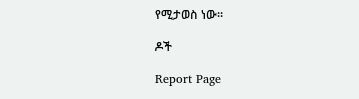የሚታወስ ነው።

ዶች

Report Page